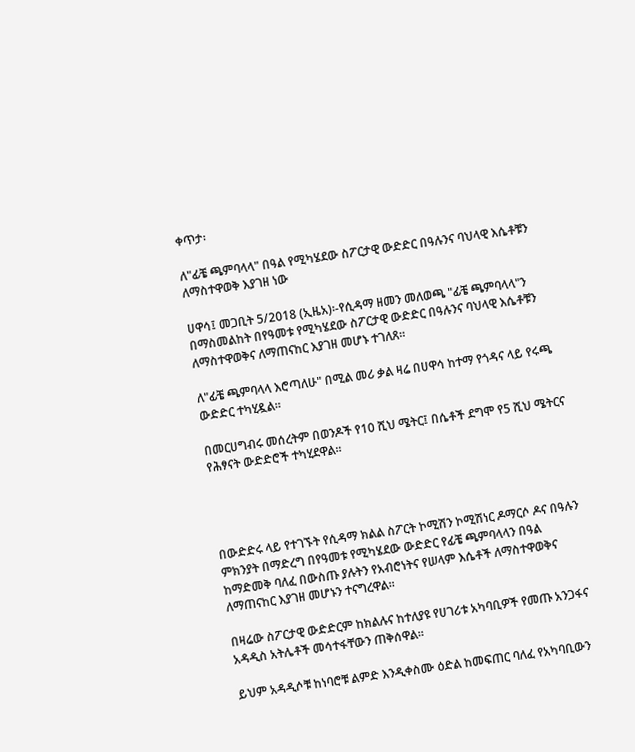ቀጥታ፡

ለ"ፊቼ ጫምባላላ" በዓል የሚካሄደው ስፖርታዊ ውድድር በዓሉንና ባህላዊ እሴቶቹን ለማስተዋወቅ እያገዘ ነው

ሀዋሳ፤ መጋቢት 5/2018 (ኢዜአ)፡-የሲዳማ ዘመን መለወጫ "ፊቼ ጫምባላላ"ን በማስመልከት በየዓመቱ የሚካሄደው ስፖርታዊ ውድድር በዓሉንና ባህላዊ እሴቶቹን ለማስተዋወቅና ለማጠናከር እያገዘ መሆኑ ተገለጸ።

ለ"ፊቼ ጫምባላላ እሮጣለሁ" በሚል መሪ ቃል ዛሬ በሀዋሳ ከተማ የጎዳና ላይ የሩጫ ውድድር ተካሂዷል፡፡

በመርሀግብሩ መሰረትም በወንዶች የ10 ሺህ ሜትር፤ በሴቶች ደግሞ የ5 ሺህ ሜትርና የሕፃናት ውድድሮች ተካሂደዋል፡፡




በውድድሩ ላይ የተገኙት የሲዳማ ክልል ስፖርት ኮሚሽን ኮሚሽነር ዶማርሶ ዶና በዓሉን ምክንያት በማድረግ በየዓመቱ የሚካሄደው ውድድር የፊቼ ጫምባላላን በዓል ከማድመቅ ባለፈ በውስጡ ያሉትን የአብሮነትና የሠላም እሴቶች ለማስተዋወቅና ለማጠናከር እያገዘ መሆኑን ተናግረዋል።

በዛሬው ስፖርታዊ ውድድርም ከክልሉና ከተለያዩ የሀገሪቱ አካባቢዎች የመጡ አንጋፋና አዳዲስ አትሌቶች መሳተፋቸውን ጠቅሰዋል፡፡

ይህም አዳዲሶቹ ከነባሮቹ ልምድ እንዲቀስሙ ዕድል ከመፍጠር ባለፈ የአካባቢውን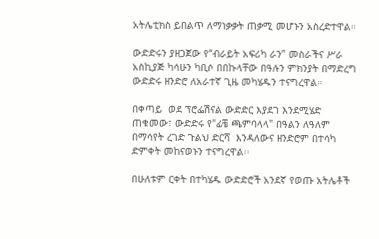አትሌቲክስ ይበልጥ ለማነቃቃት ጠቃሚ መሆኑን አስረድተዋል።

ውድድሩን ያዘጋጀው የ“ብራይት አፍሪካ ራን” መስራችና ሥራ አስኪያጅ ካሳሁን ካቢሶ በበኩላቸው በዓሉን ምክንያት በማድረግ ውድድሩ ዘንድሮ ለአራተኛ ጊዜ መካሄዱን ተናግረዋል።

በቀጣይ  ወደ ፕሮፌሽናል ውድድር እያደገ እንደሚሄድ ጠቁመው፣ ውድድሩ የ"ፊቼ ጫምባላላ" በዓልን ለዓለም በማሳየት ረገድ ጉልህ ድርሻ  እንዳለውና ዘንድሮም በተሳካ ድምቀት መከናወኑን ተናግረዋል፡፡

በሁለቱም ርቀት በተካሄዱ ውድድሮች አንደኛ የወጡ አትሌቶች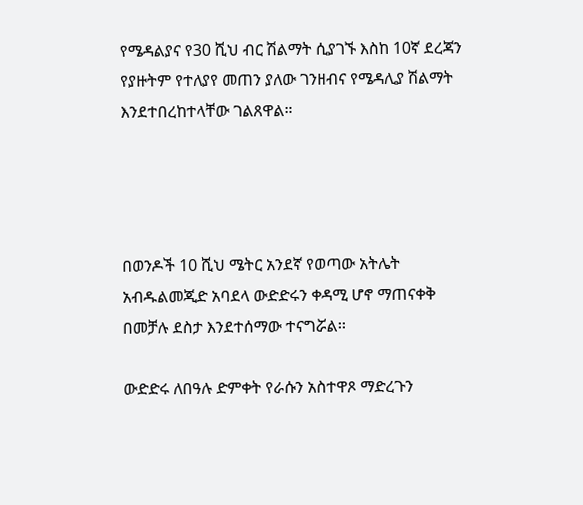የሜዳልያና የ30 ሺህ ብር ሽልማት ሲያገኙ እስከ 10ኛ ደረጃን የያዙትም የተለያየ መጠን ያለው ገንዘብና የሜዳሊያ ሽልማት እንደተበረከተላቸው ገልጸዋል።




በወንዶች 10 ሺህ ሜትር አንደኛ የወጣው አትሌት አብዱልመጂድ አባደላ ውድድሩን ቀዳሚ ሆኖ ማጠናቀቅ በመቻሉ ደስታ እንደተሰማው ተናግሯል፡፡

ውድድሩ ለበዓሉ ድምቀት የራሱን አስተዋጾ ማድረጉን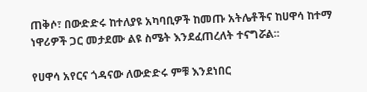ጠቅሶ፣ በውድድሩ ከተለያዩ አካባቢዎች ከመጡ አትሌቶችና ከሀዋሳ ከተማ ነዋሪዎች ጋር መታደሙ ልዩ ስሜት እንደፈጠረለት ተናግሯል፡፡

የሀዋሳ አየርና ጎዳናው ለውድድሩ ምቹ እንደነበር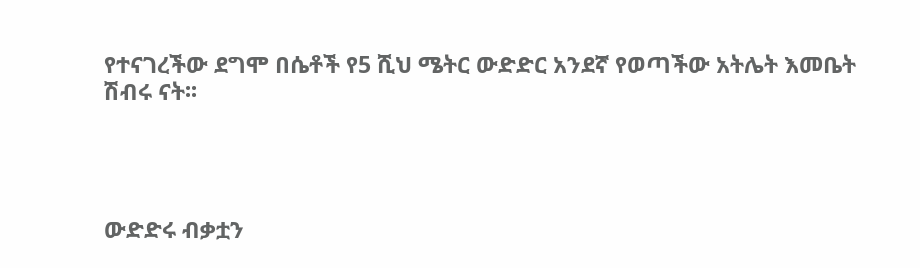የተናገረችው ደግሞ በሴቶች የ5 ሺህ ሜትር ውድድር አንደኛ የወጣችው አትሌት እመቤት ሽብሩ ናት፡፡




ውድድሩ ብቃቷን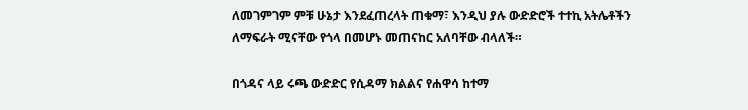ለመገምገም ምቹ ሁኔታ እንደፈጠረላት ጠቁማ፣ እንዲህ ያሉ ውድድሮች ተተኪ አትሌቶችን ለማፍራት ሚናቸው የጎላ በመሆኑ መጠናከር አለባቸው ብላለች።

በጎዳና ላይ ሩጫ ውድድር የሲዳማ ክልልና የሐዋሳ ከተማ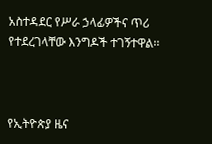አስተዳደር የሥራ ኃላፊዎችና ጥሪ የተደረገላቸው እንግዶች ተገኝተዋል፡፡



የኢትዮጵያ ዜና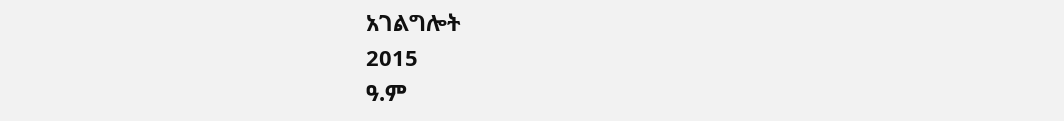አገልግሎት
2015
ዓ.ም